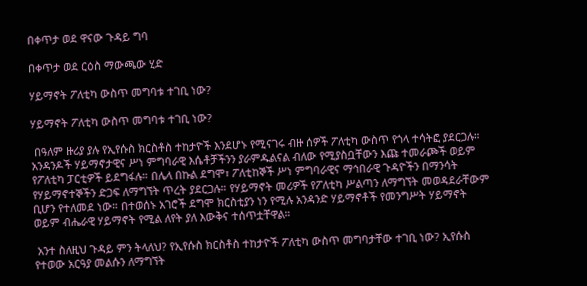በቀጥታ ወደ ዋናው ጉዳይ ግባ

በቀጥታ ወደ ርዕስ ማውጫው ሂድ

ሃይማኖት ፖለቲካ ውስጥ መግባቱ ተገቢ ነው?

ሃይማኖት ፖለቲካ ውስጥ መግባቱ ተገቢ ነው?

 በዓለም ዙሪያ ያሉ የኢየሱስ ክርስቶስ ተከታዮች እንደሆኑ የሚናገሩ ብዙ ሰዎች ፖለቲካ ውስጥ የጎላ ተሳትፎ ያደርጋሉ። አንዳንዶች ሃይማኖታዊና ሥነ ምግባራዊ እሴቶቻችንን ያራምዱልናል ብለው የሚያስቧቸውን እጩ ተመራጮች ወይም የፖለቲካ ፓርቲዎች ይደግፋሉ። በሌላ በኩል ደግሞ፣ ፖለቲከኞች ሥነ ምግባራዊና ማኅበራዊ ጉዳዮችን በማንሳት የሃይማኖተኞችን ድጋፍ ለማግኘት ጥረት ያደርጋሉ። የሃይማኖት መሪዎች የፖለቲካ ሥልጣን ለማግኘት መወዳደራቸውም ቢሆን የተለመደ ነው። በተወሰኑ አገሮች ደግሞ ክርስቲያን ነን የሚሉ አንዳንድ ሃይማኖቶች የመንግሥት ሃይማኖት ወይም ብሔራዊ ሃይማኖት የሚል ለየት ያለ እውቅና ተሰጥቷቸዋል።

 አንተ ስለዚህ ጉዳይ ምን ትላለህ? የኢየሱስ ክርስቶስ ተከታዮች ፖለቲካ ውስጥ መግባታቸው ተገቢ ነው? ኢየሱስ የተወው አርዓያ መልሱን ለማግኘት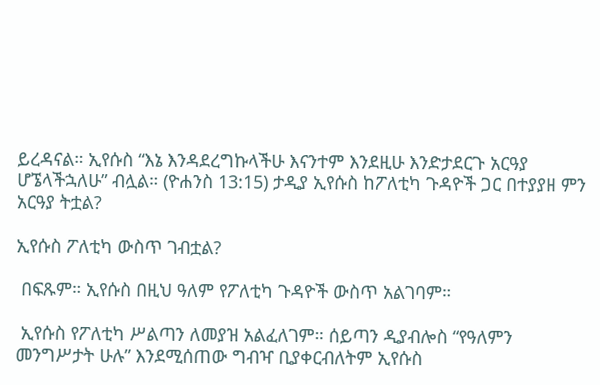ይረዳናል። ኢየሱስ “እኔ እንዳደረግኩላችሁ እናንተም እንደዚሁ እንድታደርጉ አርዓያ ሆኜላችኋለሁ” ብሏል። (ዮሐንስ 13:15) ታዲያ ኢየሱስ ከፖለቲካ ጉዳዮች ጋር በተያያዘ ምን አርዓያ ትቷል?

ኢየሱስ ፖለቲካ ውስጥ ገብቷል?

 በፍጹም። ኢየሱስ በዚህ ዓለም የፖለቲካ ጉዳዮች ውስጥ አልገባም።

 ኢየሱስ የፖለቲካ ሥልጣን ለመያዝ አልፈለገም። ሰይጣን ዲያብሎስ “የዓለምን መንግሥታት ሁሉ” እንደሚሰጠው ግብዣ ቢያቀርብለትም ኢየሱስ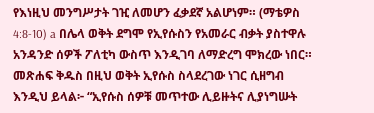የእነዚህ መንግሥታት ገዢ ለመሆን ፈቃደኛ አልሆነም። (ማቴዎስ 4:8-10) a በሌላ ወቅት ደግሞ የኢየሱስን የአመራር ብቃት ያስተዋሉ አንዳንድ ሰዎች ፖለቲካ ውስጥ እንዲገባ ለማድረግ ሞክረው ነበር። መጽሐፍ ቅዱስ በዚህ ወቅት ኢየሱስ ስላደረገው ነገር ሲዘግብ እንዲህ ይላል፦ “ኢየሱስ ሰዎቹ መጥተው ሊይዙትና ሊያነግሡት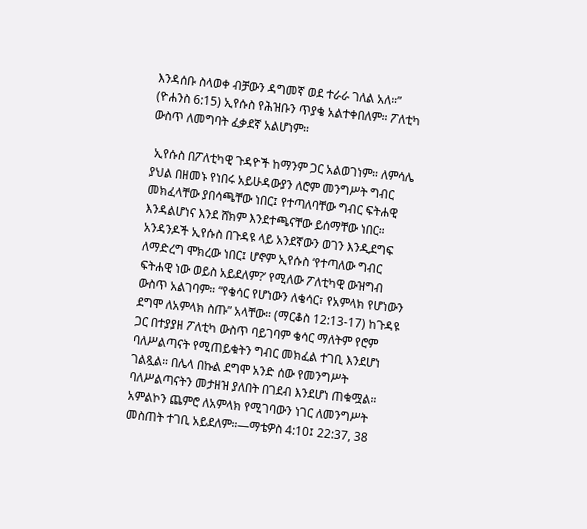እንዳሰቡ ስላወቀ ብቻውን ዳግመኛ ወደ ተራራ ገለል አለ።” (ዮሐንስ 6:15) ኢየሱስ የሕዝቡን ጥያቄ አልተቀበለም። ፖለቲካ ውስጥ ለመግባት ፈቃደኛ አልሆነም።

 ኢየሱስ በፖለቲካዊ ጉዳዮች ከማንም ጋር አልወገነም። ለምሳሌ ያህል በዘመኑ የነበሩ አይሁዳውያን ለሮም መንግሥት ግብር መክፈላቸው ያበሳጫቸው ነበር፤ የተጣለባቸው ግብር ፍትሐዊ እንዳልሆነና እንደ ሸክም እንደተጫናቸው ይሰማቸው ነበር። አንዳንዶች ኢየሱስ በጉዳዩ ላይ አንደኛውን ወገን እንዲደግፍ ለማድረግ ሞክረው ነበር፤ ሆኖም ኢየሱስ ‘የተጣለው ግብር ፍትሐዊ ነው ወይስ አይደለም?’ የሚለው ፖለቲካዊ ውዝግብ ውስጥ አልገባም። “የቄሳር የሆነውን ለቄሳር፣ የአምላክ የሆነውን ደግሞ ለአምላክ ስጡ” አላቸው። (ማርቆስ 12:13-17) ከጉዳዩ ጋር በተያያዘ ፖለቲካ ውስጥ ባይገባም ቄሳር ማለትም የሮም ባለሥልጣናት የሚጠይቁትን ግብር መክፈል ተገቢ እንደሆነ ገልጿል። በሌላ በኩል ደግሞ አንድ ሰው የመንግሥት ባለሥልጣናትን መታዘዝ ያለበት በገደብ እንደሆነ ጠቁሟል። አምልኮን ጨምሮ ለአምላክ የሚገባውን ነገር ለመንግሥት መስጠት ተገቢ አይደለም።—ማቴዎስ 4:10፤ 22:37, 38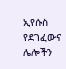ኢየሱስ የደገፈውና ሌሎችን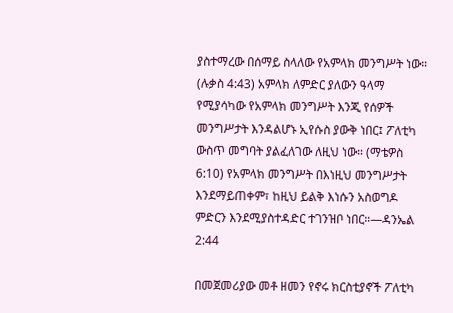ያስተማረው በሰማይ ስላለው የአምላክ መንግሥት ነው። (ሉቃስ 4:43) አምላክ ለምድር ያለውን ዓላማ የሚያሳካው የአምላክ መንግሥት እንጂ የሰዎች መንግሥታት እንዳልሆኑ ኢየሱስ ያውቅ ነበር፤ ፖለቲካ ውስጥ መግባት ያልፈለገው ለዚህ ነው። (ማቴዎስ 6:10) የአምላክ መንግሥት በእነዚህ መንግሥታት እንደማይጠቀም፣ ከዚህ ይልቅ እነሱን አስወግዶ ምድርን እንደሚያስተዳድር ተገንዝቦ ነበር።—ዳንኤል 2:44

በመጀመሪያው መቶ ዘመን የኖሩ ክርስቲያኖች ፖለቲካ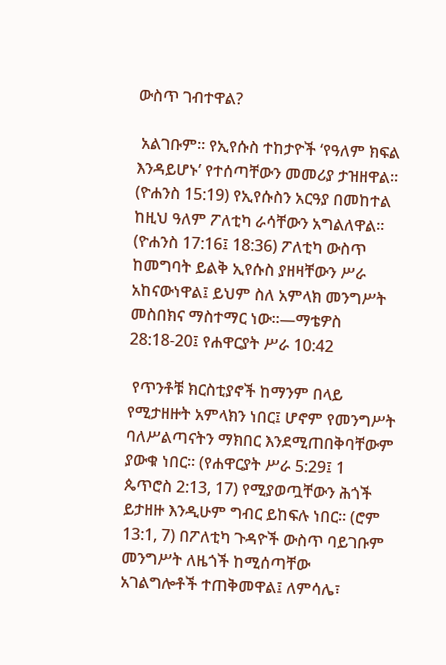ውስጥ ገብተዋል?

 አልገቡም። የኢየሱስ ተከታዮች ‘የዓለም ክፍል እንዳይሆኑ’ የተሰጣቸውን መመሪያ ታዝዘዋል። (ዮሐንስ 15:19) የኢየሱስን አርዓያ በመከተል ከዚህ ዓለም ፖለቲካ ራሳቸውን አግልለዋል። (ዮሐንስ 17:16፤ 18:36) ፖለቲካ ውስጥ ከመግባት ይልቅ ኢየሱስ ያዘዛቸውን ሥራ አከናውነዋል፤ ይህም ስለ አምላክ መንግሥት መስበክና ማስተማር ነው።—ማቴዎስ 28:18-20፤ የሐዋርያት ሥራ 10:42

 የጥንቶቹ ክርስቲያኖች ከማንም በላይ የሚታዘዙት አምላክን ነበር፤ ሆኖም የመንግሥት ባለሥልጣናትን ማክበር እንደሚጠበቅባቸውም ያውቁ ነበር። (የሐዋርያት ሥራ 5:29፤ 1 ጴጥሮስ 2:13, 17) የሚያወጧቸውን ሕጎች ይታዘዙ እንዲሁም ግብር ይከፍሉ ነበር። (ሮም 13:1, 7) በፖለቲካ ጉዳዮች ውስጥ ባይገቡም መንግሥት ለዜጎች ከሚሰጣቸው አገልግሎቶች ተጠቅመዋል፤ ለምሳሌ፣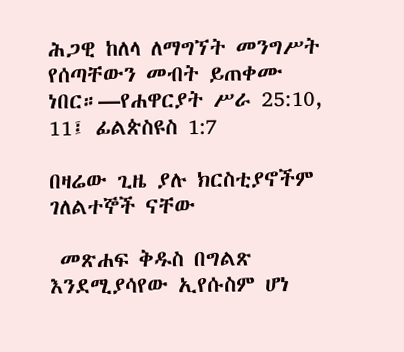ሕጋዊ ከለላ ለማግኘት መንግሥት የሰጣቸውን መብት ይጠቀሙ ነበር።—የሐዋርያት ሥራ 25:10, 11፤ ፊልጵስዩስ 1:7

በዛሬው ጊዜ ያሉ ክርስቲያኖችም ገለልተኞች ናቸው

 መጽሐፍ ቅዱስ በግልጽ እንደሚያሳየው ኢየሱስም ሆነ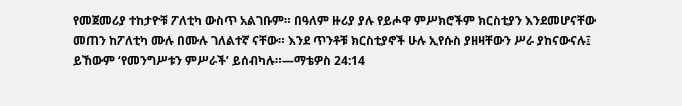የመጀመሪያ ተከታዮቹ ፖለቲካ ውስጥ አልገቡም። በዓለም ዙሪያ ያሉ የይሖዋ ምሥክሮችም ክርስቲያን እንደመሆናቸው መጠን ከፖለቲካ ሙሉ በሙሉ ገለልተኛ ናቸው። እንደ ጥንቶቹ ክርስቲያኖች ሁሉ ኢየሱስ ያዘዛቸውን ሥራ ያከናውናሉ፤ ይኸውም ‘የመንግሥቱን ምሥራች’ ይሰብካሉ።—ማቴዎስ 24:14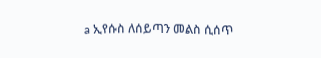a ኢየሱስ ለሰይጣን መልስ ሲሰጥ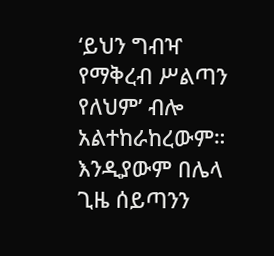‘ይህን ግብዣ የማቅረብ ሥልጣን የለህም’ ብሎ አልተከራከረውም። እንዲያውም በሌላ ጊዜ ሰይጣንን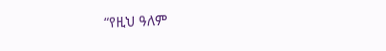“የዚህ ዓለም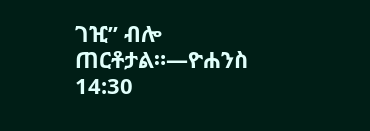ገዢ” ብሎ ጠርቶታል።—ዮሐንስ 14:30